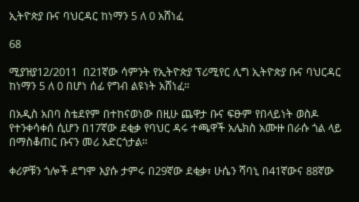ኢትዮጵያ ቡና ባህርዳር ከነማን 5 ለ 0 አሸነፈ

68

ሚያዝያ12/2011  በ21ኛው ሳምንት የኢትዮጵያ ፕሪሚየር ሊግ ኢትዮጵያ ቡና ባህርዳር ከነማን 5 ለ 0 በሆነ ሰፊ የግብ ልዩነት አሸነፈ።

በአዲስ አበባ ስቴደየም በተከናወነው በዚሁ ጨዋታ ቡና ፍፁም የበላይነት ወስዶ የተንቀሳቀሰ ሲሆን በ17ኛው ደቂቃ የባህር ዳሩ ተጫዋች አሌክስ አሙዙ በራሱ ጎል ላይ በማስቆጠር ቡናን መሪ አድርጎታል።

ቀሪዎቹን ጎሎች ደግሞ እያሱ ታምሩ በ29ኛው ደቂቃ፣ ሁሴን ሻባኒ በ41ኛውና 88ኛው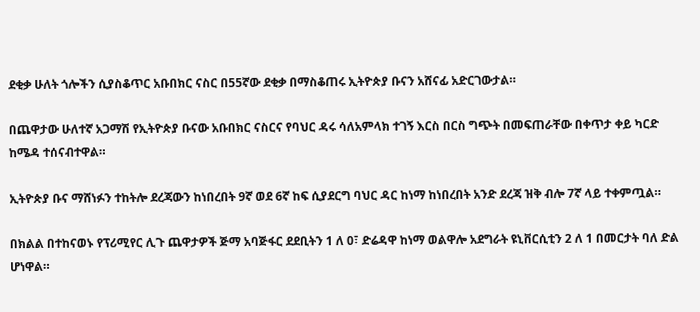ደቂቃ ሁለት ጎሎችን ሲያስቆጥር አቡበክር ናስር በ55ኛው ደቂቃ በማስቆጠሩ ኢትዮጵያ ቡናን አሸናፊ አድርገውታል።

በጨዋታው ሁለተኛ አጋማሽ የኢትዮጵያ ቡናው አቡበክር ናስርና የባህር ዳሩ ሳለአምላክ ተገኝ እርስ በርስ ግጭት በመፍጠራቸው በቀጥታ ቀይ ካርድ ከሜዳ ተሰናብተዋል።

ኢትዮጵያ ቡና ማሸነፉን ተከትሎ ደረጃውን ከነበረበት 9ኛ ወደ 6ኛ ከፍ ሲያደርግ ባህር ዳር ከነማ ከነበረበት አንድ ደረጃ ዝቅ ብሎ 7ኛ ላይ ተቀምጧል።

በክልል በተከናወኑ የፕሪሚየር ሊጉ ጨዋታዎች ጅማ አባጅፋር ደደቢትን 1 ለ 0፣ ድሬዳዋ ከነማ ወልዋሎ አደግራት ዩኒቨርሲቲን 2 ለ 1 በመርታት ባለ ድል ሆነዋል።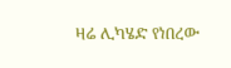ዛሬ ሊካሄድ የነበረው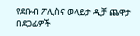የደቡብ ፖሊስና ወላይታ ዲቻ ጨዋታ በደጋፊዎች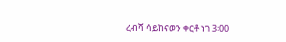ረብሻ ሳይከናወን ቀርቶ ነገ 3፡00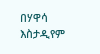በሃዋሳ እስታዲየም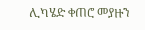ሊካሄድ ቀጠሮ መያዙን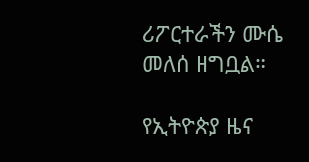ሪፖርተራችን ሙሴ መለሰ ዘግቧል።

የኢትዮጵያ ዜና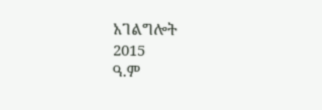አገልግሎት
2015
ዓ.ም